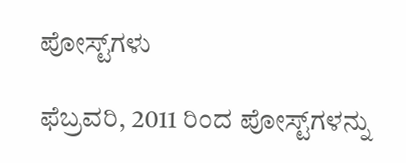ಪೋಸ್ಟ್‌ಗಳು

ಫೆಬ್ರವರಿ, 2011 ರಿಂದ ಪೋಸ್ಟ್‌ಗಳನ್ನು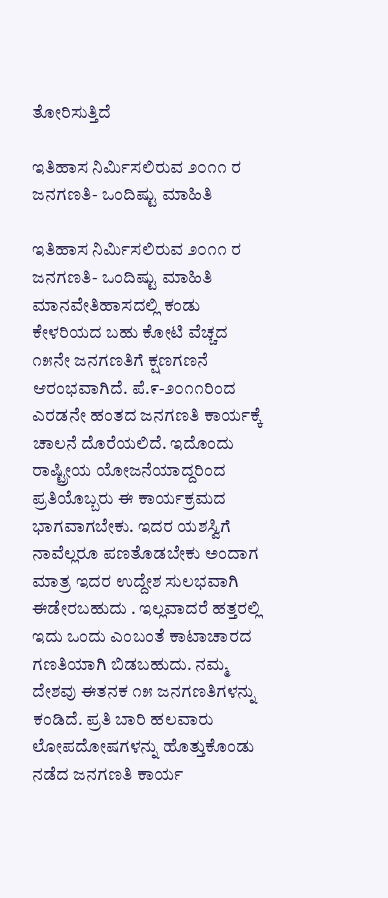ತೋರಿಸುತ್ತಿದೆ

ಇತಿಹಾಸ ನಿರ್ಮಿಸಲಿರುವ ೨೦೧೧ ರ ಜನಗಣತಿ- ಒಂದಿಷ್ಟು ಮಾಹಿತಿ

ಇತಿಹಾಸ ನಿರ್ಮಿಸಲಿರುವ ೨೦೧೧ ರ ಜನಗಣತಿ- ಒಂದಿಷ್ಟು ಮಾಹಿತಿ ಮಾನವೇತಿಹಾಸದಲ್ಲಿ ಕಂಡು ಕೇಳರಿಯದ ಬಹು ಕೋಟಿ ವೆಚ್ಚದ ೧೫ನೇ ಜನಗಣತಿಗೆ ಕ್ಷಣಗಣನೆ ಆರಂಭವಾಗಿದೆ. ಪೆ.೯-೨೦೧೧ರಿಂದ ಎರಡನೇ ಹಂತದ ಜನಗಣತಿ ಕಾರ್ಯಕ್ಕೆ ಚಾಲನೆ ದೊರೆಯಲಿದೆ. ಇದೊಂದು ರಾಷ್ಟ್ರೀಯ ಯೋಜನೆಯಾದ್ದರಿಂದ ಪ್ರತಿಯೊಬ್ಬರು ಈ ಕಾರ್ಯಕ್ರಮದ ಭಾಗವಾಗಬೇಕು. ಇದರ ಯಶಸ್ವಿಗೆ ನಾವೆಲ್ಲರೂ ಪಣತೊಡಬೇಕು ಅಂದಾಗ ಮಾತ್ರ ಇದರ ಉದ್ದೇಶ ಸುಲಭವಾಗಿ ಈಡೇರಬಹುದು . ಇಲ್ಲವಾದರೆ ಹತ್ತರಲ್ಲಿ ಇದು ಒಂದು ಎಂಬಂತೆ ಕಾಟಾಚಾರದ ಗಣತಿಯಾಗಿ ಬಿಡಬಹುದು. ನಮ್ಮ ದೇಶವು ಈತನಕ ೧೫ ಜನಗಣತಿಗಳನ್ನು ಕಂಡಿದೆ. ಪ್ರತಿ ಬಾರಿ ಹಲವಾರು ಲೋಪದೋಷಗಳನ್ನು ಹೊತ್ತುಕೊಂಡು ನಡೆದ ಜನಗಣತಿ ಕಾರ್ಯ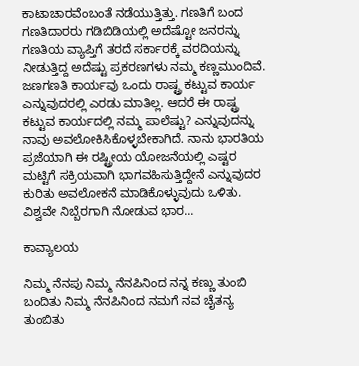ಕಾಟಾಚಾರವೆಂಬಂತೆ ನಡೆಯುತ್ತಿತ್ತು. ಗಣತಿಗೆ ಬಂದ ಗಣತಿದಾರರು ಗಡಿಬಿಡಿಯಲ್ಲಿ ಅದೆಷ್ಟೋ ಜನರನ್ನು ಗಣತಿಯ ವ್ಯಾಪ್ತಿಗೆ ತರದೆ ಸರ್ಕಾರಕ್ಕೆ ವರದಿಯನ್ನು ನೀಡುತ್ತಿದ್ದ ಅದೆಷ್ಟು ಪ್ರಕರಣಗಳು ನಮ್ಮ ಕಣ್ಣಮುಂದಿವೆ. ಜಣಗಣತಿ ಕಾರ್ಯವು ಒಂದು ರಾಷ್ಟ್ರ ಕಟ್ಟುವ ಕಾರ್ಯ ಎನ್ನುವುದರಲ್ಲಿ ಎರಡು ಮಾತಿಲ್ಲ. ಆದರೆ ಈ ರಾಷ್ಟ್ರ ಕಟ್ಟುವ ಕಾರ್ಯದಲ್ಲಿ ನಮ್ಮ ಪಾಲೆಷ್ಟು? ಎನ್ನುವುದನ್ನು ನಾವು ಅವಲೋಕಿಸಿಕೊಳ್ಳಬೇಕಾಗಿದೆ. ನಾನು ಭಾರತಿಯ ಪ್ರಜೆಯಾಗಿ ಈ ರಷ್ಟ್ರೀಯ ಯೋಜನೆಯಲ್ಲಿ ಎಷ್ಟರ ಮಟ್ಟಿಗೆ ಸಕ್ರಿಯವಾಗಿ ಭಾಗವಹಿಸುತ್ತಿದ್ದೇನೆ ಎನ್ನುವುದರ ಕುರಿತು ಅವಲೋಕನೆ ಮಾಡಿಕೊಳ್ಳುವುದು ಒಳಿತು. ವಿಶ್ವವೇ ನಿಬ್ಬೆರಗಾಗಿ ನೋಡುವ ಭಾರ...

ಕಾವ್ಯಾಲಯ

ನಿಮ್ಮ ನೆನಪು ನಿಮ್ಮ ನೆನಪಿನಿಂದ ನನ್ನ ಕಣ್ಣು ತುಂಬಿ ಬಂದಿತು ನಿಮ್ಮ ನೆನಪಿನಿಂದ ನಮಗೆ ನವ ಚೈತನ್ಯ ತುಂಬಿತು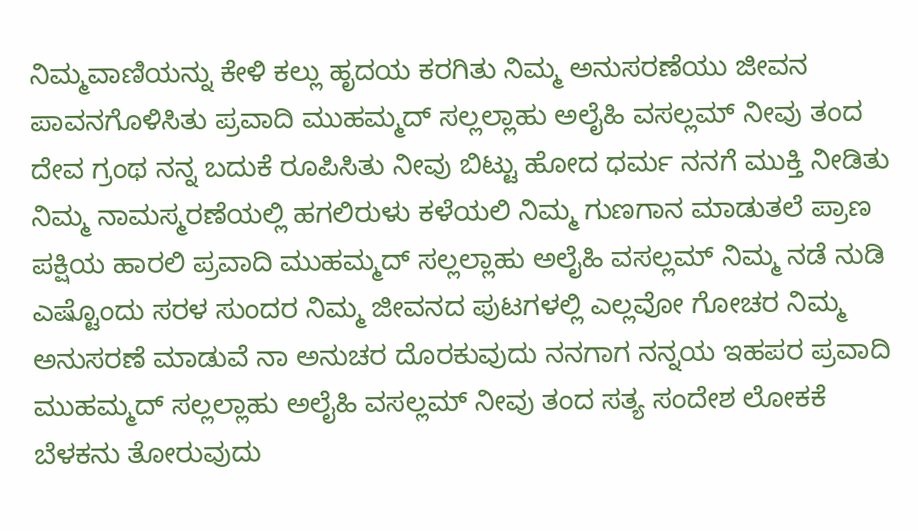ನಿಮ್ಮವಾಣಿಯನ್ನು ಕೇಳಿ ಕಲ್ಲು ಹೃದಯ ಕರಗಿತು ನಿಮ್ಮ ಅನುಸರಣೆಯು ಜೀವನ ಪಾವನಗೊಳಿಸಿತು ಪ್ರವಾದಿ ಮುಹಮ್ಮದ್ ಸಲ್ಲಲ್ಲಾಹು ಅಲೈಹಿ ವಸಲ್ಲಮ್ ನೀವು ತಂದ ದೇವ ಗ್ರಂಥ ನನ್ನ ಬದುಕೆ ರೂಪಿಸಿತು ನೀವು ಬಿಟ್ಟು ಹೋದ ಧರ್ಮ ನನಗೆ ಮುಕ್ತಿ ನೀಡಿತು ನಿಮ್ಮ ನಾಮಸ್ಮರಣೆಯಲ್ಲಿ ಹಗಲಿರುಳು ಕಳೆಯಲಿ ನಿಮ್ಮ ಗುಣಗಾನ ಮಾಡುತಲೆ ಪ್ರಾಣ ಪಕ್ಷಿಯ ಹಾರಲಿ ಪ್ರವಾದಿ ಮುಹಮ್ಮದ್ ಸಲ್ಲಲ್ಲಾಹು ಅಲೈಹಿ ವಸಲ್ಲಮ್ ನಿಮ್ಮ ನಡೆ ನುಡಿ ಎಷ್ಟೊಂದು ಸರಳ ಸುಂದರ ನಿಮ್ಮ ಜೀವನದ ಪುಟಗಳಲ್ಲಿ ಎಲ್ಲವೋ ಗೋಚರ ನಿಮ್ಮ ಅನುಸರಣೆ ಮಾಡುವೆ ನಾ ಅನುಚರ ದೊರಕುವುದು ನನಗಾಗ ನನ್ನಯ ಇಹಪರ ಪ್ರವಾದಿ ಮುಹಮ್ಮದ್ ಸಲ್ಲಲ್ಲಾಹು ಅಲೈಹಿ ವಸಲ್ಲಮ್ ನೀವು ತಂದ ಸತ್ಯ ಸಂದೇಶ ಲೋಕಕೆ ಬೆಳಕನು ತೋರುವುದು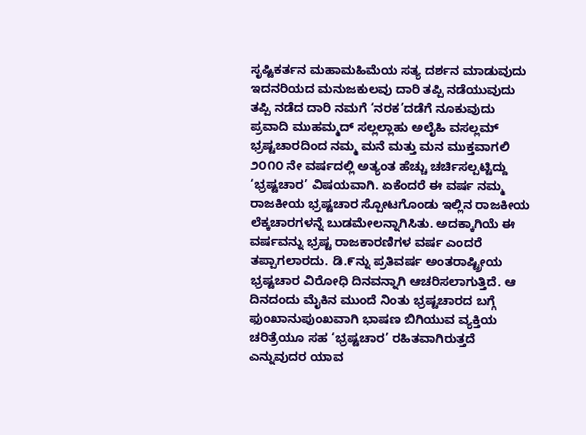ಸೃಷ್ಟಿಕರ್ತನ ಮಹಾಮಹಿಮೆಯ ಸತ್ಯ ದರ್ಶನ ಮಾಡುವುದು ಇದನರಿಯದ ಮನುಜಕುಲವು ದಾರಿ ತಪ್ಪಿ ನಡೆಯುವುದು ತಪ್ಪಿ ನಡೆದ ದಾರಿ ನಮಗೆ ‘ನರಕ’ದಡೆಗೆ ನೂಕುವುದು ಪ್ರವಾದಿ ಮುಹಮ್ಮದ್ ಸಲ್ಲಲ್ಲಾಹು ಅಲೈಹಿ ವಸಲ್ಲಮ್
ಭ್ರಷ್ಟಚಾರದಿಂದ ನಮ್ಮ ಮನೆ ಮತ್ತು ಮನ ಮುಕ್ತವಾಗಲಿ ೨೦೧೦ ನೇ ವರ್ಷದಲ್ಲಿ ಅತ್ಯಂತ ಹೆಚ್ಚು ಚರ್ಚಿಸಲ್ಪಟ್ಟಿದ್ದು ‘ಭ್ರಷ್ಟಚಾರ’ ವಿಷಯವಾಗಿ. ಏಕೆಂದರೆ ಈ ವರ್ಷ ನಮ್ಮ ರಾಜಕೀಯ ಭ್ರಷ್ಟಚಾರ ಸ್ಪೋಟಗೊಂಡು ಇಲ್ಲಿನ ರಾಜಕೀಯ ಲೆಕ್ಕಚಾರಗಳನ್ನೆ ಬುಡಮೇಲನ್ನಾಗಿಸಿತು. ಅದಕ್ಕಾಗಿಯೆ ಈ ವರ್ಷವನ್ನು ಭ್ರಷ್ಟ ರಾಜಕಾರಣಿಗಳ ವರ್ಷ ಎಂದರೆ ತಪ್ಪಾಗಲಾರದು. ಡಿ.೯ನ್ನು ಪ್ರತಿವರ್ಷ ಅಂತರಾಷ್ಟ್ರೀಯ ಭ್ರಷ್ಟಚಾರ ವಿರೋಧಿ ದಿನವನ್ನಾಗಿ ಆಚರಿಸಲಾಗುತ್ತಿದೆ. ಆ ದಿನದಂದು ಮೈಕಿನ ಮುಂದೆ ನಿಂತು ಭ್ರಷ್ಟಚಾರದ ಬಗ್ಗೆ ಫುಂಖಾನುಪುಂಖವಾಗಿ ಭಾಷಣ ಬಿಗಿಯುವ ವ್ಯಕ್ತಿಯ ಚರಿತ್ರೆಯೂ ಸಹ ‘ಭ್ರಷ್ಟಚಾರ’ ರಹಿತವಾಗಿರುತ್ತದೆ ಎನ್ನುವುದರ ಯಾವ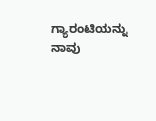ಗ್ಯಾರಂಟಿಯನ್ನು ನಾವು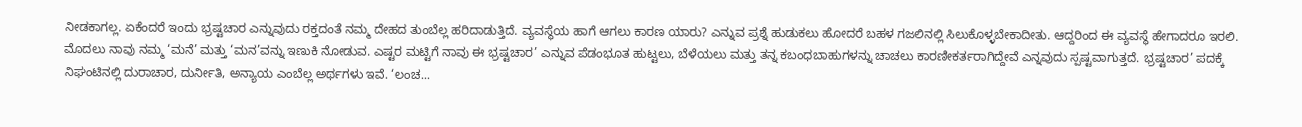ನೀಡಕಾಗಲ್ಲ. ಏಕೆಂದರೆ ಇಂದು ಭ್ರಷ್ಟಚಾರ ಎನ್ನುವುದು ರಕ್ತದಂತೆ ನಮ್ಮ ದೇಹದ ತುಂಬೆಲ್ಲ ಹರಿದಾಡುತ್ತಿದೆ. ವ್ಯವಸ್ಥೆಯ ಹಾಗೆ ಆಗಲು ಕಾರಣ ಯಾರು? ಎನ್ನುವ ಪ್ರಶ್ನೆ ಹುಡುಕಲು ಹೋದರೆ ಬಹಳ ಗಜಲಿನಲ್ಲಿ ಸಿಲುಕೊಳ್ಳಬೇಕಾದೀತು. ಆದ್ದರಿಂದ ಈ ವ್ಯವಸ್ಥೆ ಹೇಗಾದರೂ ಇರಲಿ. ಮೊದಲು ನಾವು ನಮ್ಮ ‘ಮನೆ’ ಮತ್ತು ‘ಮನ’ವನ್ನು ಇಣುಕಿ ನೋಡುವ. ಎಷ್ಟರ ಮಟ್ಟಿಗೆ ನಾವು ಈ ಭ್ರಷ್ಟಚಾರ’ ಎನ್ನುವ ಪೆಡಂಭೂತ ಹುಟ್ಟಲು, ಬೆಳೆಯಲು ಮತ್ತು ತನ್ನ ಕಬಂಧಬಾಹುಗಳನ್ನು ಚಾಚಲು ಕಾರಣೀಕರ್ತರಾಗಿದ್ದೇವೆ ಎನ್ನವುದು ಸ್ಪಷ್ಟವಾಗುತ್ತದೆ. ಭ್ರಷ್ಟಚಾರ’ ಪದಕ್ಕೆ ನಿಘಂಟಿನಲ್ಲಿ ದುರಾಚಾರ, ದುರ್ನೀತಿ, ಅನ್ಯಾಯ ಎಂಬೆಲ್ಲ ಅರ್ಥಗಳು ಇವೆ. ‘ಲಂಚ...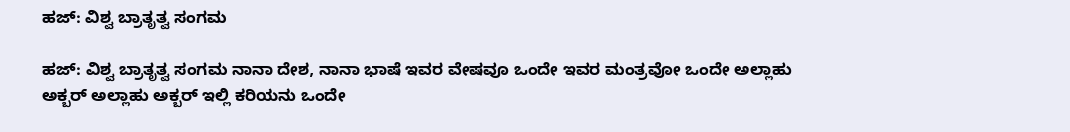ಹಜ್: ವಿಶ್ವ ಬ್ರಾತೃತ್ವ ಸಂಗಮ

ಹಜ್: ವಿಶ್ವ ಬ್ರಾತೃತ್ವ ಸಂಗಮ ನಾನಾ ದೇಶ, ನಾನಾ ಭಾಷೆ ಇವರ ವೇಷವೂ ಒಂದೇ ಇವರ ಮಂತ್ರವೋ ಒಂದೇ ಅಲ್ಲಾಹು ಅಕ್ಬರ್ ಅಲ್ಲಾಹು ಅಕ್ಬರ್ ಇಲ್ಲಿ ಕರಿಯನು ಒಂದೇ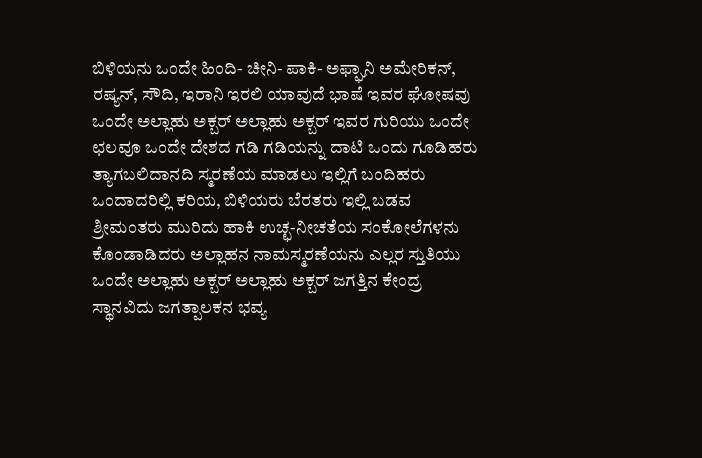ಬಿಳಿಯನು ಒಂದೇ ಹಿಂದಿ- ಚೀನಿ- ಪಾಕಿ- ಅಫ್ಘಾನಿ ಅಮೇರಿಕನ್, ರಷ್ಯನ್, ಸೌದಿ, ಇರಾನಿ ಇರಲಿ ಯಾವುದೆ ಭಾಷೆ ಇವರ ಘೋಷವು ಒಂದೇ ಅಲ್ಲಾಹು ಅಕ್ಬರ್ ಅಲ್ಲಾಹು ಅಕ್ಬರ್ ಇವರ ಗುರಿಯು ಒಂದೇ ಛಲವೂ ಒಂದೇ ದೇಶದ ಗಡಿ ಗಡಿಯನ್ನು ದಾಟಿ ಒಂದು ಗೂಡಿಹರು ತ್ಯಾಗಬಲಿದಾನದಿ ಸ್ಮರಣೆಯ ಮಾಡಲು ಇಲ್ಲಿಗೆ ಬಂದಿಹರು ಒಂದಾದರಿಲ್ಲಿ ಕರಿಯ, ಬಿಳಿಯರು ಬೆರತರು ಇಲ್ಲಿ ಬಡವ ಶ್ರೀಮಂತರು ಮುರಿದು ಹಾಕಿ ಉಚ್ಛ-ನೀಚತೆಯ ಸಂಕೋಲೆಗಳನು ಕೊಂಡಾಡಿದರು ಅಲ್ಲಾಹನ ನಾಮಸ್ಮರಣೆಯನು ಎಲ್ಲರ ಸ್ತುತಿಯು ಒಂದೇ ಅಲ್ಲಾಹು ಅಕ್ಬರ್ ಅಲ್ಲಾಹು ಅಕ್ಬರ್ ಜಗತ್ತಿನ ಕೇಂದ್ರ ಸ್ಥಾನವಿದು ಜಗತ್ಪಾಲಕನ ಭವ್ಯ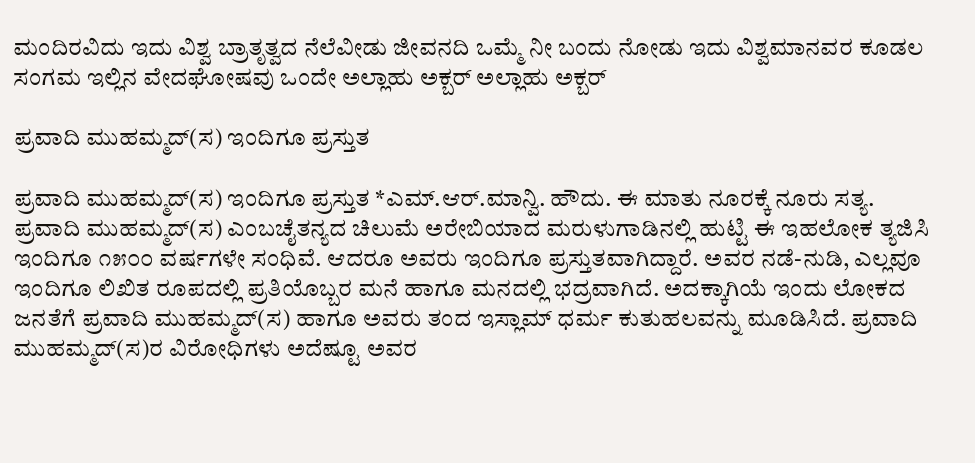ಮಂದಿರವಿದು ಇದು ವಿಶ್ವ ಬ್ರಾತೃತ್ವದ ನೆಲೆವೀಡು ಜೀವನದಿ ಒಮ್ಮೆ ನೀ ಬಂದು ನೋಡು ಇದು ವಿಶ್ವಮಾನವರ ಕೂಡಲ ಸಂಗಮ ಇಲ್ಲಿನ ವೇದಘೋಷವು ಒಂದೇ ಅಲ್ಲಾಹು ಅಕ್ಬರ್ ಅಲ್ಲಾಹು ಅಕ್ಬರ್

ಪ್ರವಾದಿ ಮುಹಮ್ಮದ್(ಸ) ಇಂದಿಗೂ ಪ್ರಸ್ತುತ

ಪ್ರವಾದಿ ಮುಹಮ್ಮದ್(ಸ) ಇಂದಿಗೂ ಪ್ರಸ್ತುತ *ಎಮ್.ಆರ್.ಮಾನ್ವಿ. ಹೌದು. ಈ ಮಾತು ನೂರಕ್ಕೆ ನೂರು ಸತ್ಯ. ಪ್ರವಾದಿ ಮುಹಮ್ಮದ್(ಸ) ಎಂಬಚೈತನ್ಯದ ಚಿಲುಮೆ ಅರೇಬಿಯಾದ ಮರುಳುಗಾಡಿನಲ್ಲಿ ಹುಟ್ಟಿ ಈ ಇಹಲೋಕ ತ್ಯಜಿಸಿ ಇಂದಿಗೂ ೧೫೦೦ ವರ್ಷಗಳೇ ಸಂಧಿವೆ. ಆದರೂ ಅವರು ಇಂದಿಗೂ ಪ್ರಸ್ತುತವಾಗಿದ್ದಾರೆ. ಅವರ ನಡೆ-ನುಡಿ, ಎಲ್ಲವೂ ಇಂದಿಗೂ ಲಿಖಿತ ರೂಪದಲ್ಲಿ ಪ್ರತಿಯೊಬ್ಬರ ಮನೆ ಹಾಗೂ ಮನದಲ್ಲಿ ಭದ್ರವಾಗಿದೆ. ಅದಕ್ಕಾಗಿಯೆ ಇಂದು ಲೋಕದ ಜನತೆಗೆ ಪ್ರವಾದಿ ಮುಹಮ್ಮದ್(ಸ) ಹಾಗೂ ಅವರು ತಂದ ಇಸ್ಲಾಮ್ ಧರ್ಮ ಕುತುಹಲವನ್ನು ಮೂಡಿಸಿದೆ. ಪ್ರವಾದಿ ಮುಹಮ್ಮದ್(ಸ)ರ ವಿರೋಧಿಗಳು ಅದೆಷ್ಟೂ ಅವರ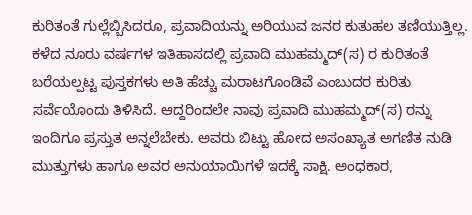ಕುರಿತಂತೆ ಗುಲ್ಲೆಬ್ಬಿಸಿದರೂ, ಪ್ರವಾದಿಯನ್ನು ಅರಿಯುವ ಜನರ ಕುತುಹಲ ತಣಿಯುತ್ತಿಲ್ಲ. ಕಳೆದ ನೂರು ವರ್ಷಗಳ ಇತಿಹಾಸದಲ್ಲಿ ಪ್ರವಾದಿ ಮುಹಮ್ಮದ್(ಸ) ರ ಕುರಿತಂತೆ ಬರೆಯಲ್ಪಟ್ಟ ಪುಸ್ತಕಗಳು ಅತಿ ಹೆಚ್ಚು ಮರಾಟಗೊಂಡಿವೆ ಎಂಬುದರ ಕುರಿತು ಸರ್ವೆಯೊಂದು ತಿಳಿಸಿದೆ. ಆದ್ದರಿಂದಲೇ ನಾವು ಪ್ರವಾದಿ ಮುಹಮ್ಮದ್(ಸ) ರನ್ನು ಇಂದಿಗೂ ಪ್ರಸ್ತುತ ಅನ್ನಲೆಬೇಕು. ಅವರು ಬಿಟ್ಟು ಹೋದ ಅಸಂಖ್ಯಾತ ಅಗಣಿತ ನುಡಿ ಮುತ್ತುಗಳು ಹಾಗೂ ಅವರ ಅನುಯಾಯಿಗಳೆ ಇದಕ್ಕೆ ಸಾಕ್ಷಿ. ಅಂಧಕಾರ,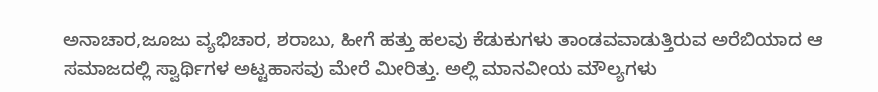ಅನಾಚಾರ,ಜೂಜು ವ್ಯಭಿಚಾರ, ಶರಾಬು, ಹೀಗೆ ಹತ್ತು ಹಲವು ಕೆಡುಕುಗಳು ತಾಂಡವವಾಡುತ್ತಿರುವ ಅರೆಬಿಯಾದ ಆ ಸಮಾಜದಲ್ಲಿ ಸ್ವಾರ್ಥಿಗಳ ಅಟ್ಟಹಾಸವು ಮೇರೆ ಮೀರಿತ್ತು. ಅಲ್ಲಿ ಮಾನವೀಯ ಮೌಲ್ಯಗಳು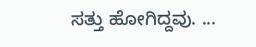ಸತ್ತು ಹೋಗಿದ್ದವು. ...